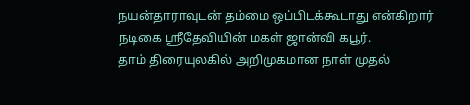நயன்தாராவுடன் தம்மை ஒப்பிடக்கூடாது என்கிறார் நடிகை ஸ்ரீதேவியின் மகள் ஜான்வி கபூர்.
தாம் திரையுலகில் அறிமுகமான நாள் முதல்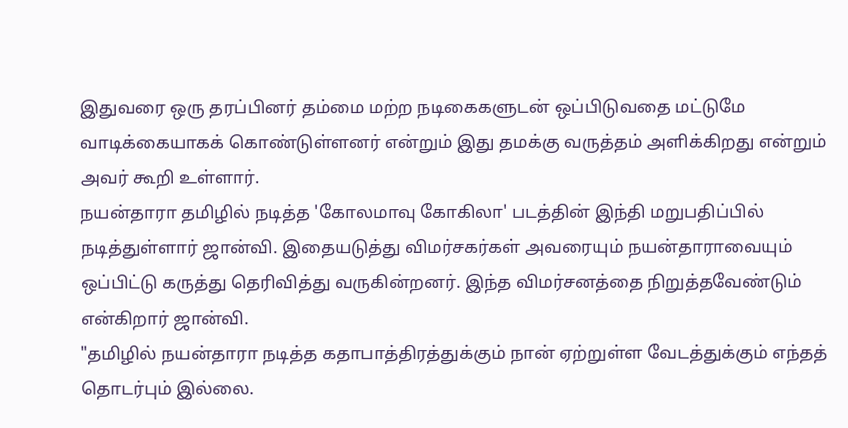இதுவரை ஒரு தரப்பினர் தம்மை மற்ற நடிகைகளுடன் ஒப்பிடுவதை மட்டுமே வாடிக்கையாகக் கொண்டுள்ளனர் என்றும் இது தமக்கு வருத்தம் அளிக்கிறது என்றும் அவர் கூறி உள்ளார்.
நயன்தாரா தமிழில் நடித்த 'கோலமாவு கோகிலா' படத்தின் இந்தி மறுபதிப்பில் நடித்துள்ளார் ஜான்வி. இதையடுத்து விமர்சகர்கள் அவரையும் நயன்தாராவையும் ஒப்பிட்டு கருத்து தெரிவித்து வருகின்றனர். இந்த விமர்சனத்தை நிறுத்தவேண்டும் என்கிறார் ஜான்வி.
"தமிழில் நயன்தாரா நடித்த கதாபாத்திரத்துக்கும் நான் ஏற்றுள்ள வேடத்துக்கும் எந்தத் தொடர்பும் இல்லை.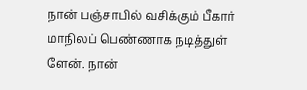நான் பஞ்சாபில் வசிக்கும் பீகார் மாநிலப் பெண்ணாக நடித்துள் ளேன். நான்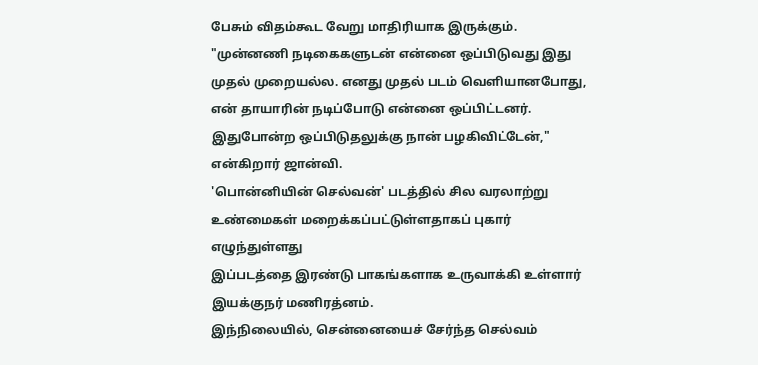பேசும் விதம்கூட வேறு மாதிரியாக இருக்கும்.
"முன்னணி நடிகைகளுடன் என்னை ஒப்பிடுவது இது முதல் முறையல்ல. எனது முதல் படம் வெளியானபோது, என் தாயாரின் நடிப்போடு என்னை ஒப்பிட்டனர். இதுபோன்ற ஒப்பிடுதலுக்கு நான் பழகிவிட்டேன்," என்கிறார் ஜான்வி.
'பொன்னியின் செல்வன்' படத்தில் சில வரலாற்று உண்மைகள் மறைக்கப்பட்டுள்ளதாகப் புகார் எழுந்துள்ளது
இப்படத்தை இரண்டு பாகங்களாக உருவாக்கி உள்ளார் இயக்குநர் மணிரத்னம்.
இந்நிலையில், சென்னையைச் சேர்ந்த செல்வம்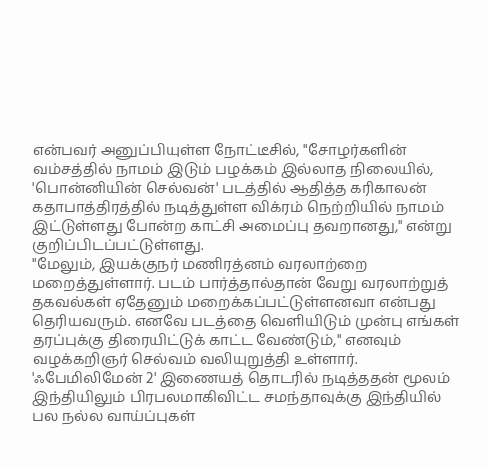என்பவர் அனுப்பியுள்ள நோட்டீசில், "சோழர்களின் வம்சத்தில் நாமம் இடும் பழக்கம் இல்லாத நிலையில், 'பொன்னியின் செல்வன்' படத்தில் ஆதித்த கரிகாலன் கதாபாத்திரத்தில் நடித்துள்ள விக்ரம் நெற்றியில் நாமம் இட்டுள்ளது போன்ற காட்சி அமைப்பு தவறானது," என்று குறிப்பிடப்பட்டுள்ளது.
"மேலும், இயக்குநர் மணிரத்னம் வரலாற்றை மறைத்துள்ளார். படம் பார்த்தால்தான் வேறு வரலாற்றுத் தகவல்கள் ஏதேனும் மறைக்கப்பட்டுள்ளனவா என்பது தெரியவரும். எனவே படத்தை வெளியிடும் முன்பு எங்கள் தரப்புக்கு திரையிட்டுக் காட்ட வேண்டும்," எனவும் வழக்கறிஞர் செல்வம் வலியுறுத்தி உள்ளார்.
'ஃபேமிலிமேன் 2' இணையத் தொடரில் நடித்ததன் மூலம் இந்தியிலும் பிரபலமாகிவிட்ட சமந்தாவுக்கு இந்தியில் பல நல்ல வாய்ப்புகள்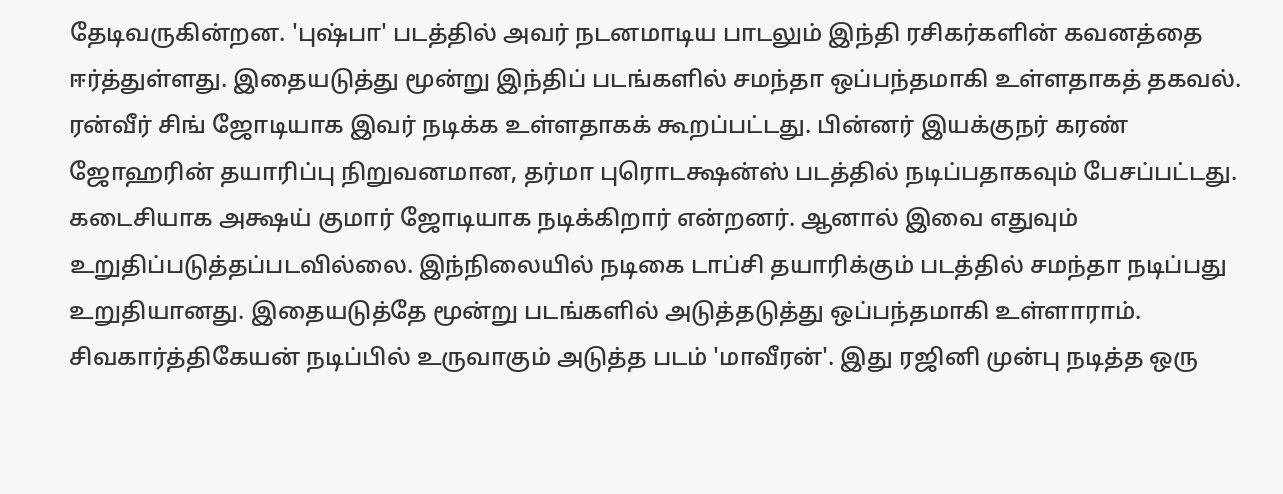தேடிவருகின்றன. 'புஷ்பா' படத்தில் அவர் நடனமாடிய பாடலும் இந்தி ரசிகர்களின் கவனத்தை ஈர்த்துள்ளது. இதையடுத்து மூன்று இந்திப் படங்களில் சமந்தா ஒப்பந்தமாகி உள்ளதாகத் தகவல். ரன்வீர் சிங் ஜோடியாக இவர் நடிக்க உள்ளதாகக் கூறப்பட்டது. பின்னர் இயக்குநர் கரண் ஜோஹரின் தயாரிப்பு நிறுவனமான, தர்மா புரொடக்ஷன்ஸ் படத்தில் நடிப்பதாகவும் பேசப்பட்டது. கடைசியாக அக்ஷய் குமார் ஜோடியாக நடிக்கிறார் என்றனர். ஆனால் இவை எதுவும் உறுதிப்படுத்தப்படவில்லை. இந்நிலையில் நடிகை டாப்சி தயாரிக்கும் படத்தில் சமந்தா நடிப்பது உறுதியானது. இதையடுத்தே மூன்று படங்களில் அடுத்தடுத்து ஒப்பந்தமாகி உள்ளாராம்.
சிவகார்த்திகேயன் நடிப்பில் உருவாகும் அடுத்த படம் 'மாவீரன்'. இது ரஜினி முன்பு நடித்த ஒரு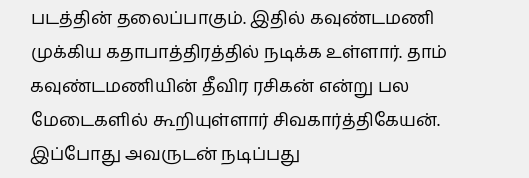படத்தின் தலைப்பாகும். இதில் கவுண்டமணி முக்கிய கதாபாத்திரத்தில் நடிக்க உள்ளார். தாம் கவுண்டமணியின் தீவிர ரசிகன் என்று பல மேடைகளில் கூறியுள்ளார் சிவகார்த்திகேயன். இப்போது அவருடன் நடிப்பது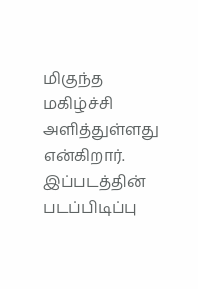மிகுந்த மகிழ்ச்சி அளித்துள்ளது என்கிறார். இப்படத்தின் படப்பிடிப்பு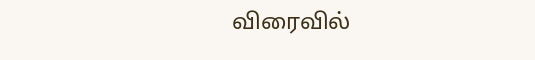விரைவில்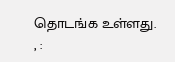தொடங்க உள்ளது.
, :